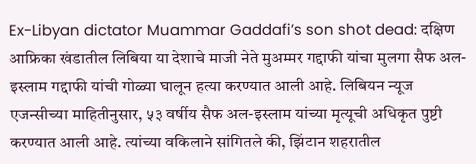Ex-Libyan dictator Muammar Gaddafi’s son shot dead: दक्षिण आफ्रिका खंडातील लिबिया या देशाचे माजी नेते मुअम्मर गद्दाफी यांचा मुलगा सैफ अल-इस्लाम गद्दाफी यांची गोळ्या घालून हत्या करण्यात आली आहे. लिबियन न्यूज एजन्सीच्या माहितीनुसार, ५३ वर्षीय सैफ अल-इस्लाम यांच्या मृत्यूची अधिकृत पुष्टी करण्यात आली आहे. त्यांच्या वकिलाने सांगितले की, झिंटान शहरातील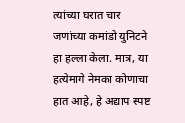त्यांच्या घरात चार जणांच्या कमांडो युनिटने हा हल्ला केला. मात्र, या हत्येमागे नेमका कोणाचा हात आहे, हे अद्याप स्पष्ट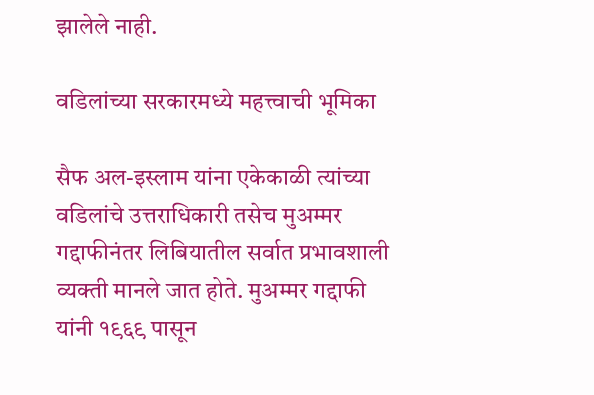झालेले नाही.

वडिलांच्या सरकारमध्ये महत्त्वाची भूमिका

सैफ अल-इस्लाम यांना एकेकाळी त्यांच्या वडिलांचे उत्तराधिकारी तसेच मुअम्मर गद्दाफीनंतर लिबियातील सर्वात प्रभावशाली व्यक्ती मानले जात होते. मुअम्मर गद्दाफी यांनी १९६९ पासून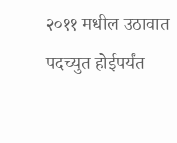२०११ मधील उठावात पदच्युत होईपर्यंत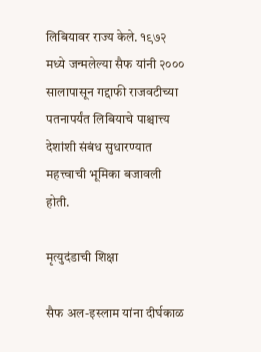लिबियावर राज्य केले. १९७२ मध्ये जन्मलेल्या सैफ यांनी २००० सालापासून गद्दाफी राजवटीच्या पतनापर्यंत लिबियाचे पाश्चात्त्य देशांशी संबंध सुधारण्यात महत्त्वाची भूमिका बजावली होती.

मृत्युदंडाची शिक्षा

सैफ अल-इस्लाम यांना दीर्घकाळ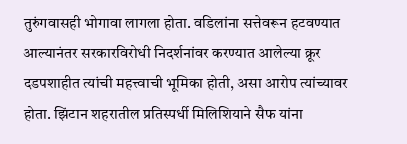तुरुंगवासही भोगावा लागला होता. वडिलांना सत्तेवरून हटवण्यात आल्यानंतर सरकारविरोधी निदर्शनांवर करण्यात आलेल्या क्रूर दडपशाहीत त्यांची महत्त्वाची भूमिका होती, असा आरोप त्यांच्यावर होता. झिंटान शहरातील प्रतिस्पर्धी मिलिशियाने सैफ यांना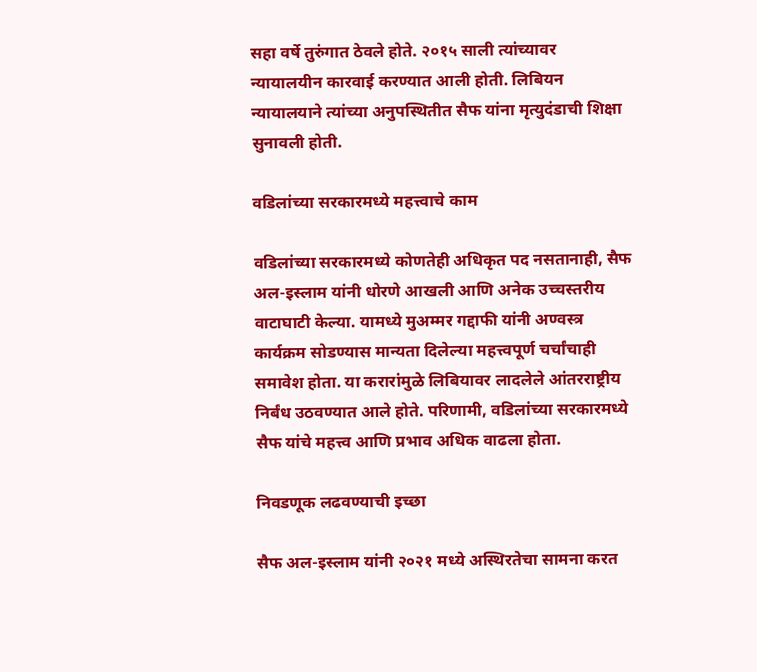सहा वर्षे तुरुंगात ठेवले होते. २०१५ साली त्यांच्यावर न्यायालयीन कारवाई करण्यात आली होती. लिबियन न्यायालयाने त्यांच्या अनुपस्थितीत सैफ यांना मृत्युदंडाची शिक्षा सुनावली होती.

वडिलांच्या सरकारमध्ये महत्त्वाचे काम

वडिलांच्या सरकारमध्ये कोणतेही अधिकृत पद नसतानाही, सैफ अल-इस्लाम यांनी धोरणे आखली आणि अनेक उच्चस्तरीय वाटाघाटी केल्या. यामध्ये मुअम्मर गद्दाफी यांनी अण्वस्त्र कार्यक्रम सोडण्यास मान्यता दिलेल्या महत्त्वपूर्ण चर्चांचाही समावेश होता. या करारांमुळे लिबियावर लादलेले आंतरराष्ट्रीय निर्बंध उठवण्यात आले होते. परिणामी, वडिलांच्या सरकारमध्ये सैफ यांचे महत्त्व आणि प्रभाव अधिक वाढला होता.

निवडणूक लढवण्याची इच्छा

सैफ अल-इस्लाम यांनी २०२१ मध्ये अस्थिरतेचा सामना करत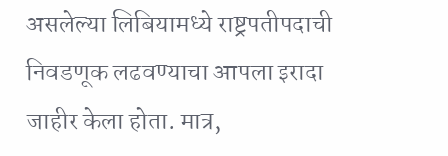असलेल्या लिबियामध्ये राष्ट्रपतीपदाची निवडणूक लढवण्याचा आपला इरादा जाहीर केला होता. मात्र,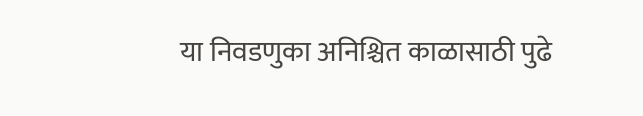या निवडणुका अनिश्चित काळासाठी पुढे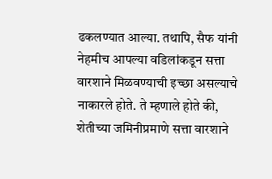ढकलण्यात आल्या. तथापि, सैफ यांनी नेहमीच आपल्या वडिलांकडून सत्ता वारशाने मिळवण्याची इच्छा असल्याचे नाकारले होते. ते म्हणाले होते की, शेतीच्या जमिनीप्रमाणे सत्ता वारशाने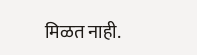मिळत नाही.